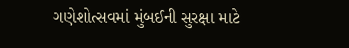ગણેશોત્સવમાં મુંબઈની સુરક્ષા માટે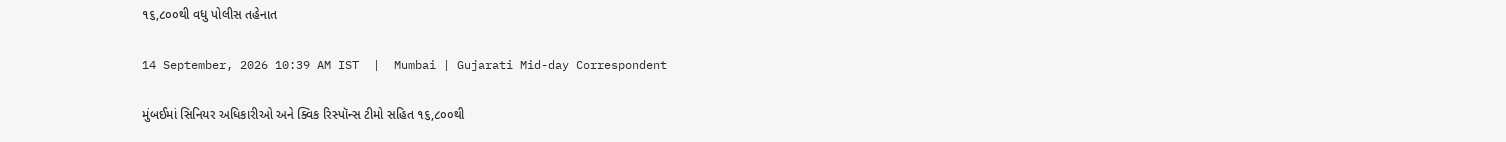૧૬,૮૦૦થી વધુ પોલીસ તહેનાત

14 September, 2026 10:39 AM IST  |  Mumbai | Gujarati Mid-day Correspondent

મુંબઈમાં સિનિયર અધિકારીઓ અને ક્વિક રિસ્પૉન્સ ટીમો સહિત ૧૬,૮૦૦થી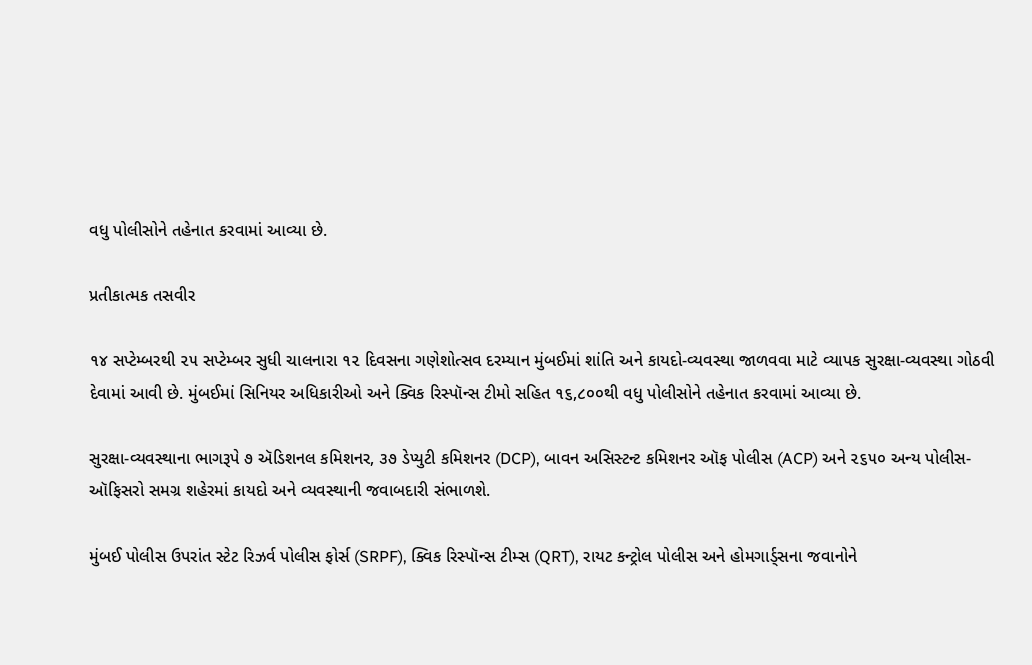વધુ પોલીસોને તહેનાત કરવામાં આવ્યા છે.

પ્રતીકાત્મક તસવીર

૧૪ સપ્ટેમ્બરથી ૨૫ સપ્ટેમ્બર સુધી ચાલનારા ૧૨ દિવસના ગણેશોત્સવ દરમ્યાન મુંબઈમાં શાંતિ અને કાયદો-વ્યવસ્થા જાળવવા માટે વ્યાપક સુરક્ષા-વ્યવસ્થા ગોઠવી દેવામાં આવી છે. મુંબઈમાં સિનિયર અધિકારીઓ અને ક્વિક રિસ્પૉન્સ ટીમો સહિત ૧૬,૮૦૦થી વધુ પોલીસોને તહેનાત કરવામાં આવ્યા છે.

સુરક્ષા-વ્યવસ્થાના ભાગરૂપે ૭ ઍડિશનલ કમિશનર, ૩૭ ડેપ્યુટી કમિશનર (DCP), બાવન અસિસ્ટન્ટ કમિશનર ઑફ પોલીસ (ACP) અને ૨૬૫૦ અન્ય પોલીસ-ઑફિસરો સમગ્ર શહેરમાં કાયદો અને વ્યવસ્થાની જવાબદારી સંભાળશે.

મુંબઈ પોલીસ ઉપરાંત સ્ટેટ રિઝર્વ પોલીસ ફોર્સ (SRPF), ક્વિક રિસ્પૉન્સ ટીમ્સ (QRT), રાયટ કન્ટ્રોલ પોલીસ અને હોમગાર્ડ્સના જવાનોને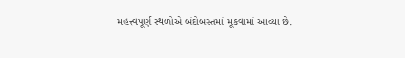મહત્ત્વપૂર્ણ સ્થળોએ બંદોબસ્તમાં મૂકવામાં આવ્યા છે.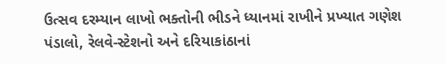ઉત્સવ દરમ્યાન લાખો ભક્તોની ભીડને ધ્યાનમાં રાખીને પ્રખ્યાત ગણેશ પંડાલો, રેલવે-સ્ટેશનો અને દરિયાકાંઠાનાં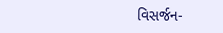વિસર્જન-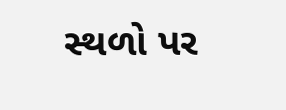સ્થળો પર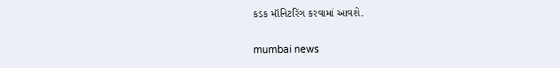કડક મૉનિટરિંગ કરવામાં આવશે.

mumbai news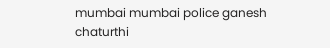mumbai mumbai police ganesh chaturthi